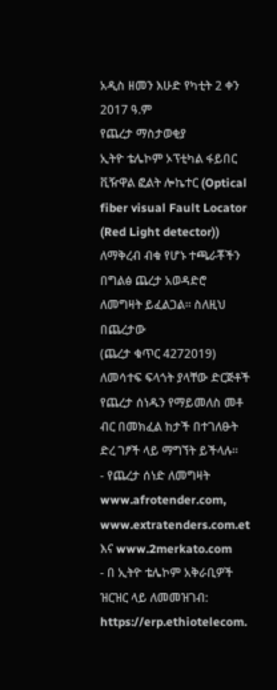አዲስ ዘመን እሁድ የካቲት 2 ቀን 2017 ዓ.ም
የጨረታ ማስታወቂያ
ኢትዮ ቴሌኮም ኦፕቲካል ፋይበር ቪዥዋል ፎልት ሎኬተር (Optical fiber visual Fault Locator
(Red Light detector)) ለማቅረብ ብቁ የሆኑ ተጫራቾችን በግልፅ ጨረታ አወዳድሮ ለመግዛት ይፈልጋል፡፡ ስለዚህ በጨረታው
(ጨረታ ቁጥር 4272019) ለመሳተፍ ፍላጎት ያላቸው ድርጅቶች የጨረታ ሰነዱን የማይመለስ መቶ ብር በመክፈል ከታች በተገለፁት
ድረ ገፆች ላይ ማግኘት ይችላሉ፡፡
- የጨረታ ሰነድ ለመግዛት www.afrotender.com, www.extratenders.com.et እና www.2merkato.com
- በ ኢትዮ ቴሌኮም አቅራቢዎች ዝርዝር ላይ ለመመዝገብ: https://erp.ethiotelecom.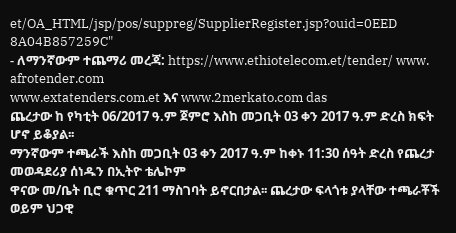et/OA_HTML/jsp/pos/suppreg/SupplierRegister.jsp?ouid=0EED
8A04B857259C"
- ለማንኛውም ተጨማሪ መረጃ: https://www.ethiotelecom.et/tender/ www. afrotender.com
www.extatenders.com.et እና www.2merkato.com das
ጨረታው ከ የካቲት 06/2017 ዓ.ም ጀምሮ እስከ መጋቢት 03 ቀን 2017 ዓ.ም ድረስ ክፍት ሆኖ ይቆያል፡፡
ማንኛውም ተጫራች እስከ መጋቢት 03 ቀን 2017 ዓ.ም ከቀኑ 11:30 ሰዓት ድረስ የጨረታ መወዳደሪያ ሰነዱን በኢትዮ ቴሌኮም
ዋናው መ/ቤት ቢሮ ቁጥር 211 ማስገባት ይኖርበታል፡፡ ጨረታው ፍላጎቱ ያላቸው ተጫራቾች ወይም ህጋዊ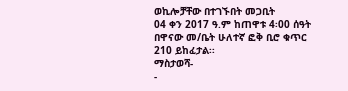ወኪሎቻቸው በተገኙበት መጋቢት
04 ቀን 2017 ዓ.ም ከጠዋቱ 4፡00 ሰዓት በዋናው መ/ቤት ሁለተኛ ፎቅ ቢሮ ቁጥር 210 ይከፈታል፡፡
ማስታወሻ-
-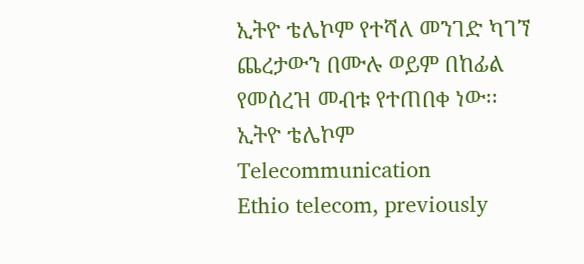ኢትዮ ቴሌኮም የተሻለ መንገድ ካገኘ ጨረታውን በሙሉ ወይም በከፊል የመሰረዝ መብቱ የተጠበቀ ነው፡፡
ኢትዮ ቴሌኮም
Telecommunication
Ethio telecom, previously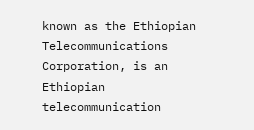known as the Ethiopian Telecommunications Corporation, is an Ethiopian telecommunication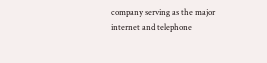company serving as the major internet and telephone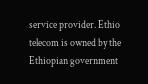service provider. Ethio telecom is owned by the Ethiopian government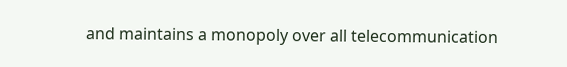and maintains a monopoly over all telecommunication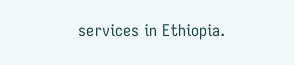services in Ethiopia.